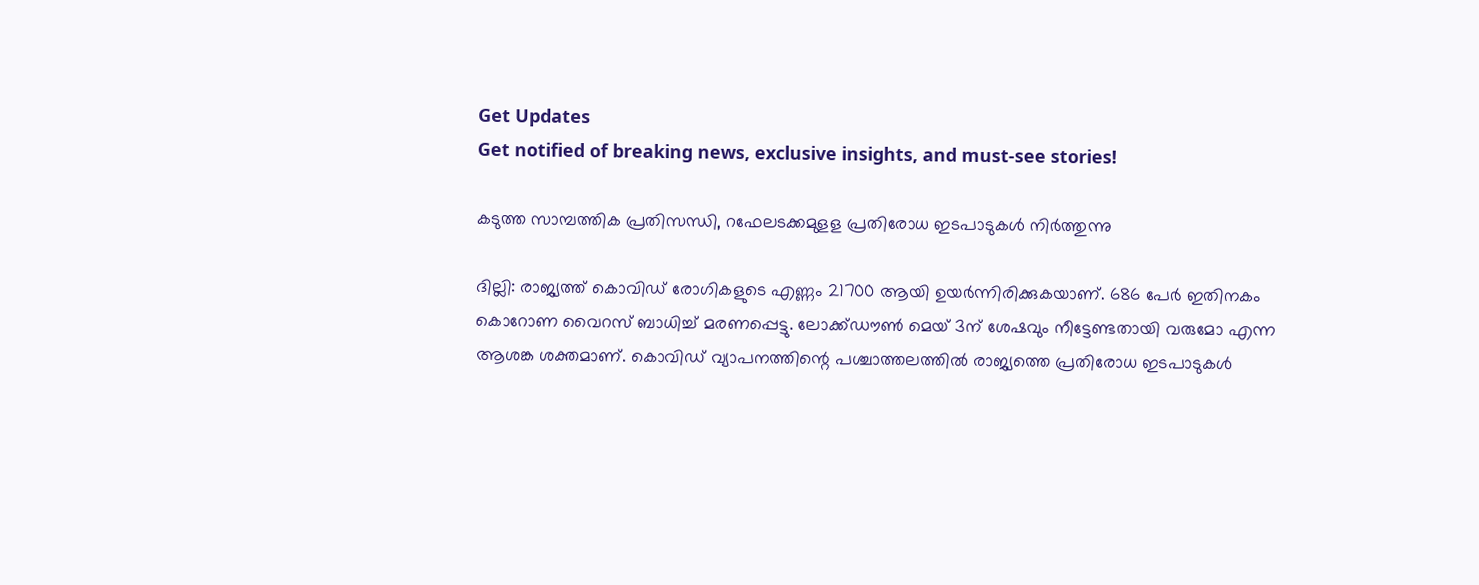Get Updates
Get notified of breaking news, exclusive insights, and must-see stories!

കടുത്ത സാമ്പത്തിക പ്രതിസന്ധി, റഫേലടക്കമുളള പ്രതിരോധ ഇടപാടുകൾ നിർത്തുന്നു

ദില്ലി: രാജ്യത്ത് കൊവിഡ് രോഗികളുടെ എണ്ണം 21700 ആയി ഉയര്‍ന്നിരിക്കുകയാണ്. 686 പേര്‍ ഇതിനകം കൊറോണ വൈറസ് ബാധിച്ച് മരണപ്പെട്ടു. ലോക്ക്ഡൗണ്‍ മെയ് 3ന് ശേഷവും നീട്ടേണ്ടതായി വരുമോ എന്ന ആശങ്ക ശക്തമാണ്. കൊവിഡ് വ്യാപനത്തിന്റെ പശ്ചാത്തലത്തില്‍ രാജ്യത്തെ പ്രതിരോധ ഇടപാടുകള്‍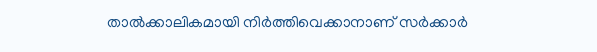താല്‍ക്കാലികമായി നിര്‍ത്തിവെക്കാനാണ് സര്‍ക്കാര്‍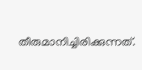തീരുമാനിച്ചിരിക്കുന്നത്.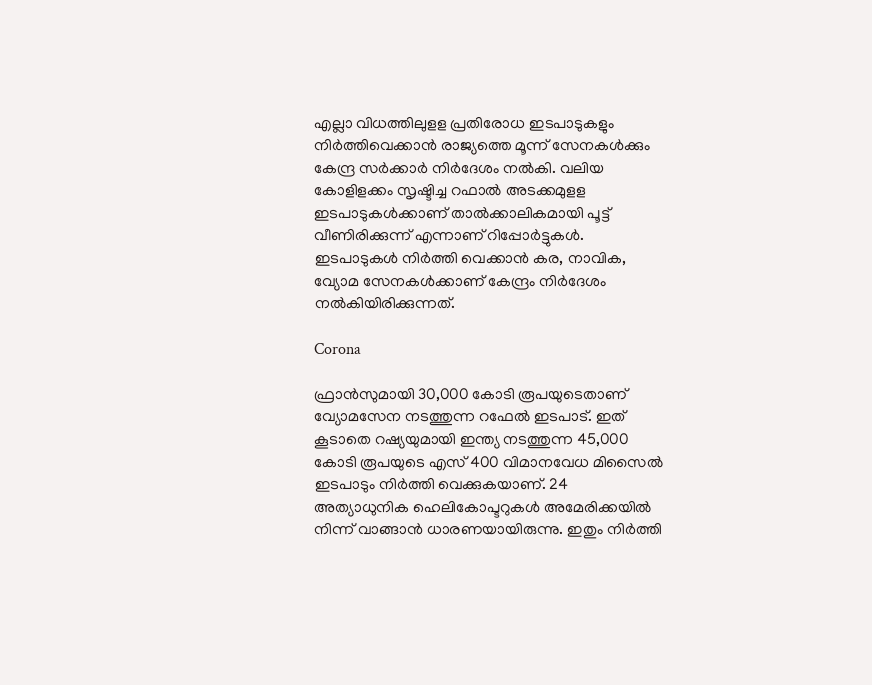എല്ലാ വിധത്തിലുളള പ്രതിരോധ ഇടപാടുകളും നിര്‍ത്തിവെക്കാന്‍ രാജ്യത്തെ മൂന്ന് സേനകള്‍ക്കും കേന്ദ്ര സര്‍ക്കാര്‍ നിര്‍ദേശം നല്‍കി. വലിയ കോളിളക്കം സൃഷ്ടിച്ച റഫാല്‍ അടക്കമുളള ഇടപാടുകള്‍ക്കാണ് താല്‍ക്കാലികമായി പൂട്ട് വീണിരിക്കുന്ന് എന്നാണ് റിപ്പോര്‍ട്ടുകള്‍. ഇടപാടുകള്‍ നിര്‍ത്തി വെക്കാന്‍ കര, നാവിക, വ്യോമ സേനകള്‍ക്കാണ് കേന്ദ്രം നിര്‍ദേശം നല്‍കിയിരിക്കുന്നത്.

Corona

ഫ്രാന്‍സുമായി 30,000 കോടി രൂപയുടെതാണ് വ്യോമസേന നടത്തുന്ന റഫേല്‍ ഇടപാട്. ഇത് കൂടാതെ റഷ്യയുമായി ഇന്ത്യ നടത്തുന്ന 45,000 കോടി രൂപയുടെ എസ് 400 വിമാനവേധ മിസൈല്‍ ഇടപാടും നിര്‍ത്തി വെക്കുകയാണ്. 24 അത്യാധുനിക ഹെലികോപ്ടറുകള്‍ അമേരിക്കയില്‍ നിന്ന് വാങ്ങാന്‍ ധാരണയായിരുന്നു. ഇതും നിര്‍ത്തി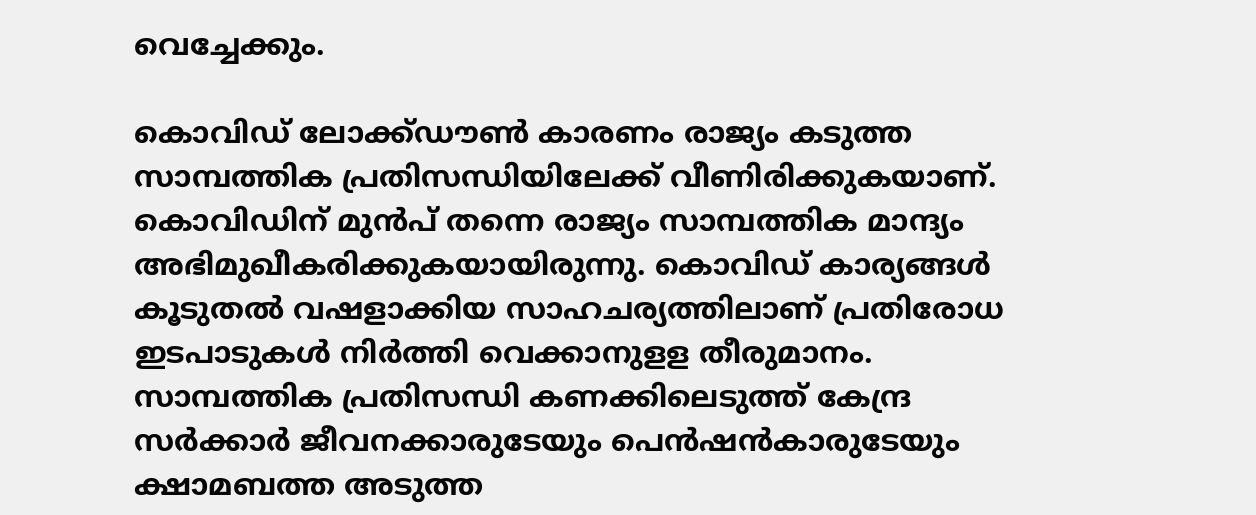വെച്ചേക്കും.

കൊവിഡ് ലോക്ക്ഡൗണ്‍ കാരണം രാജ്യം കടുത്ത സാമ്പത്തിക പ്രതിസന്ധിയിലേക്ക് വീണിരിക്കുകയാണ്. കൊവിഡിന് മുന്‍പ് തന്നെ രാജ്യം സാമ്പത്തിക മാന്ദ്യം അഭിമുഖീകരിക്കുകയായിരുന്നു. കൊവിഡ് കാര്യങ്ങള്‍ കൂടുതല്‍ വഷളാക്കിയ സാഹചര്യത്തിലാണ് പ്രതിരോധ ഇടപാടുകള്‍ നിര്‍ത്തി വെക്കാനുളള തീരുമാനം. സാമ്പത്തിക പ്രതിസന്ധി കണക്കിലെടുത്ത് കേന്ദ്ര സര്‍ക്കാര്‍ ജീവനക്കാരുടേയും പെന്‍ഷന്‍കാരുടേയും ക്ഷാമബത്ത അടുത്ത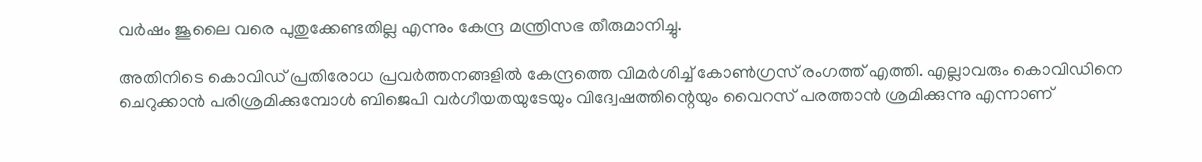വര്‍ഷം ജൂലൈ വരെ പുതുക്കേണ്ടതില്ല എന്നും കേന്ദ്ര മന്ത്രിസഭ തീരുമാനിച്ചു.

അതിനിടെ കൊവിഡ് പ്രതിരോധ പ്രവർത്തനങ്ങളിൽ കേന്ദ്രത്തെ വിമർശിച്ച് കോൺഗ്രസ് രംഗത്ത് എത്തി. എല്ലാവരും കൊവിഡിനെ ചെറുക്കാന്‍ പരിശ്രമിക്കുമ്പോള്‍ ബിജെപി വര്‍ഗീയതയുടേയും വിദ്വേഷത്തിന്റെയും വൈറസ് പരത്താന്‍ ശ്രമിക്കുന്നു എന്നാണ്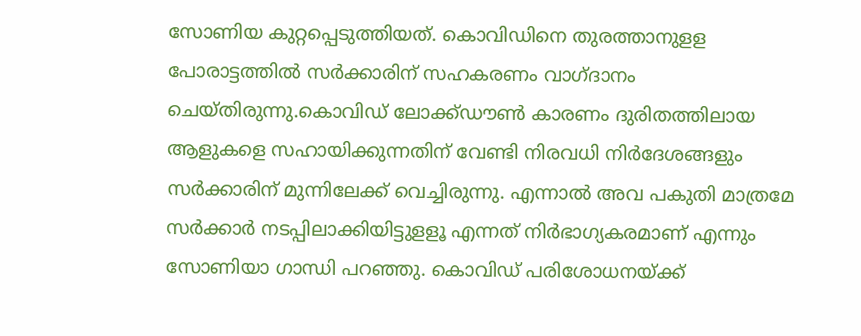സോണിയ കുറ്റപ്പെടുത്തിയത്. കൊവിഡിനെ തുരത്താനുളള പോരാട്ടത്തില്‍ സര്‍ക്കാരിന് സഹകരണം വാഗ്ദാനം ചെയ്തിരുന്നു.കൊവിഡ് ലോക്ക്ഡൗണ്‍ കാരണം ദുരിതത്തിലായ ആളുകളെ സഹായിക്കുന്നതിന് വേണ്ടി നിരവധി നിര്‍ദേശങ്ങളും സര്‍ക്കാരിന് മുന്നിലേക്ക് വെച്ചിരുന്നു. എന്നാല്‍ അവ പകുതി മാത്രമേ സര്‍ക്കാര്‍ നടപ്പിലാക്കിയിട്ടുളളൂ എന്നത് നിര്‍ഭാഗ്യകരമാണ് എന്നും സോണിയാ ഗാന്ധി പറഞ്ഞു. കൊവിഡ് പരിശോധനയ്ക്ക്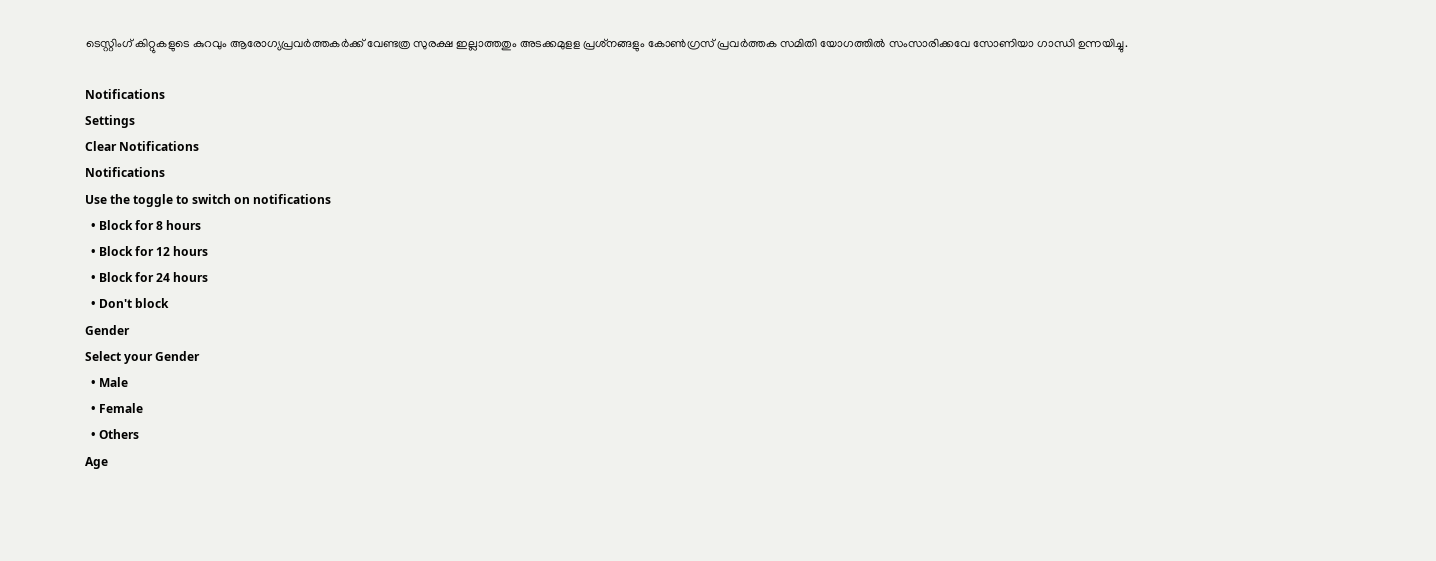ടെസ്റ്റിംഗ് കിറ്റുകളുടെ കുറവും ആരോഗ്യപ്രവര്‍ത്തകര്‍ക്ക് വേണ്ടത്ര സുരക്ഷ ഇല്ലാത്തതും അടക്കമുളള പ്രശ്‌നങ്ങളും കോണ്‍ഗ്രസ് പ്രവര്‍ത്തക സമിതി യോഗത്തില്‍ സംസാരിക്കവേ സോണിയാ ഗാന്ധി ഉന്നയിച്ചു.

Notifications
Settings
Clear Notifications
Notifications
Use the toggle to switch on notifications
  • Block for 8 hours
  • Block for 12 hours
  • Block for 24 hours
  • Don't block
Gender
Select your Gender
  • Male
  • Female
  • Others
Age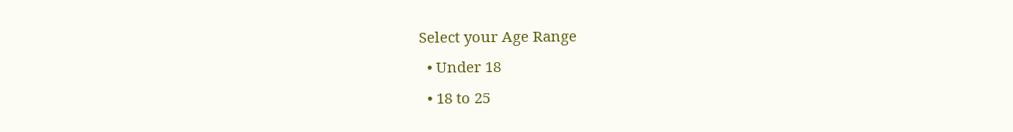Select your Age Range
  • Under 18
  • 18 to 25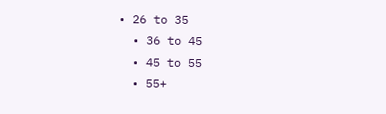• 26 to 35
  • 36 to 45
  • 45 to 55
  • 55+